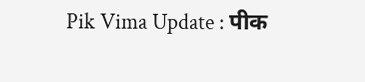Pik Vima Update : पीक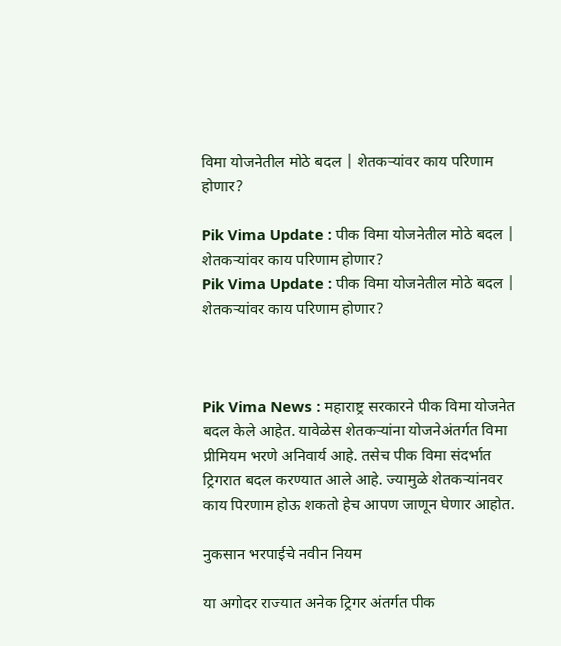विमा योजनेतील मोठे बदल | शेतकऱ्यांवर काय परिणाम होणार?

Pik Vima Update : पीक विमा योजनेतील मोठे बदल | शेतकऱ्यांवर काय परिणाम होणार?
Pik Vima Update : पीक विमा योजनेतील मोठे बदल | शेतकऱ्यांवर काय परिणाम होणार?



Pik Vima News : महाराष्ट्र सरकारने पीक विमा योजनेत बदल केले आहेत. यावेळेस शेतकऱ्यांना योजनेअंतर्गत विमा प्रीमियम भरणे अनिवार्य आहे. तसेच पीक विमा संदर्भात ट्रिगरात बदल करण्यात आले आहे. ज्यामुळे शेतकऱ्यांनवर काय पिरणाम होऊ शकतो हेच आपण जाणून घेणार आहोत.

नुकसान भरपाईचे नवीन नियम

या अगोदर राज्यात अनेक ट्रिगर अंतर्गत पीक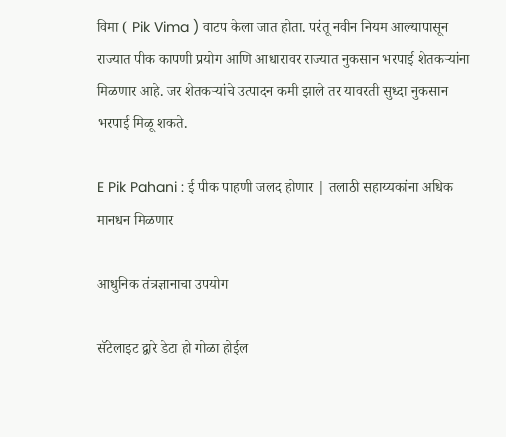विमा ( Pik Vima ) वाटप केला जात होता. परंतू नवीन नियम आल्यापासून राज्यात पीक कापणी प्रयोग आणि आधारावर राज्यात नुकसान भरपाई शेतकऱ्यांना मिळणार आहे. जर शेतकऱ्यांचे उत्पादन कमी झाले तर यावरती सुध्दा नुकसान भरपाई मिळू शकते.

E Pik Pahani : ई पीक पाहणी जलद होणार | तलाठी सहाय्यकांना अधिक मानधन मिळणार

आधुनिक तंत्रज्ञानाचा उपयोग

सॅटेलाइट द्वारे डेटा हो गोळा होईल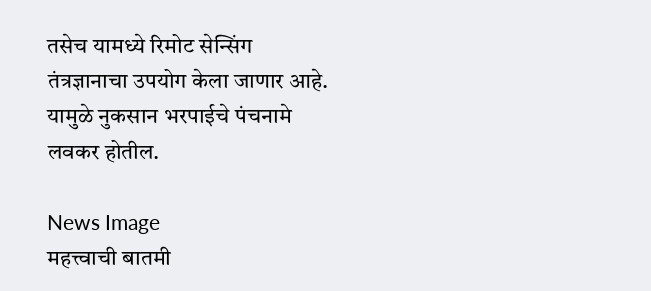तसेच यामध्ये र‍िमोट सेन्सिंग तंत्रज्ञानाचा उपयोग केला जाणार आहे. यामुळे नुकसान भरपाईचे पंचनामे लवकर होतील.

News Image
महत्त्वाची बातमी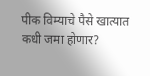पीक विम्याचे पैसे खात्यात कधी जमा होणार?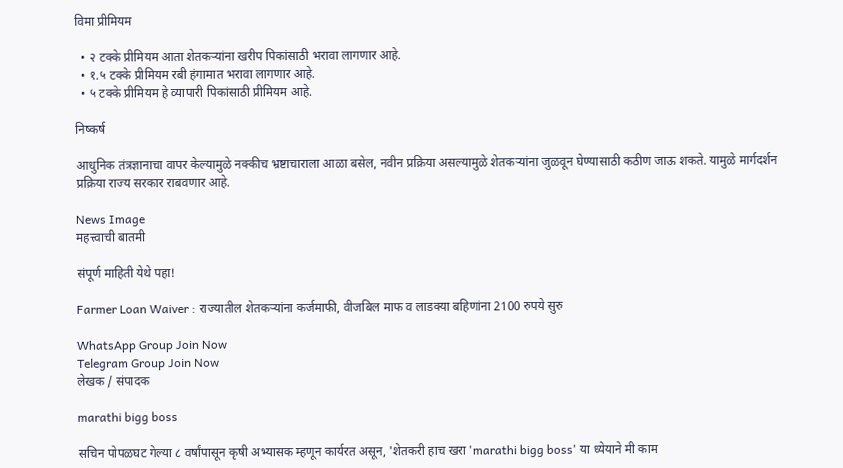विमा प्रीमियम

  • २ टक्के प्रीमियम आता शेतकऱ्यांना खरीप पिकांसाठी भरावा लागणार आहे.
  • १.५ टक्के प्रीमियम रबी हंगामात भरावा लागणार आहे.
  • ५ टक्के प्रीमियम हे व्यापारी पिकांसाठी प्रीमियम आहे.

निष्कर्ष

आधुनिक तंत्रज्ञानाचा वापर केल्यामुळे नक्कीच भ्रष्टाचाराला आळा बसेल, नवीन प्रक्रिया असल्यामुळे शेतकऱ्यांना जुळवून घेण्यासाठी कठीण जाऊ शकते. यामुळे मार्गदर्शन प्रक्रिया राज्य सरकार राबवणार आहे.

News Image
महत्त्वाची बातमी

संपूर्ण माहिती येथे पहा!

Farmer Loan Waiver : राज्यातील शेतकऱ्यांना कर्जमाफी, वीजबिल माफ व लाडक्या बहिणांना 2100 रुपये सुरु

WhatsApp Group Join Now
Telegram Group Join Now
लेखक / संपादक

marathi bigg boss

सचिन पोपळघट गेल्या ८ वर्षांपासून कृषी अभ्यासक म्हणून कार्यरत असून, 'शेतकरी हाच खरा 'marathi bigg boss' या ध्येयाने मी काम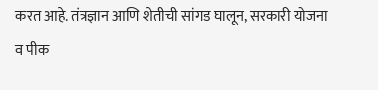करत आहे. तंत्रज्ञान आणि शेतीची सांगड घालून, सरकारी योजना व पीक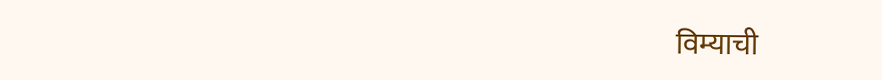विम्याची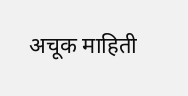अचूक माहिती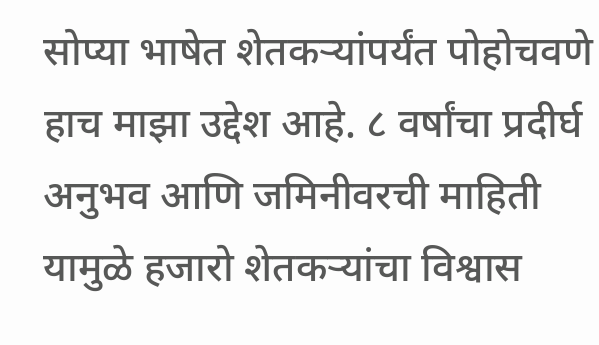सोप्या भाषेत शेतकऱ्यांपर्यंत पोहोचवणे हाच माझा उद्देश आहे. ८ वर्षांचा प्रदीर्घ अनुभव आणि जमिनीवरची माहिती यामुळे हजारो शेतकऱ्यांचा विश्वास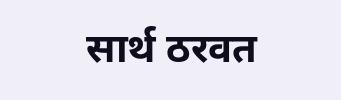सार्थ ठरवत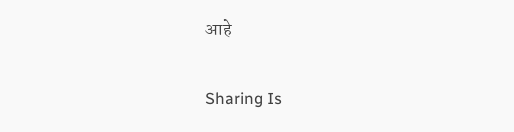आहे

Sharing Is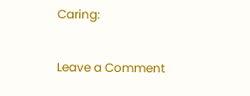Caring:

Leave a Comment